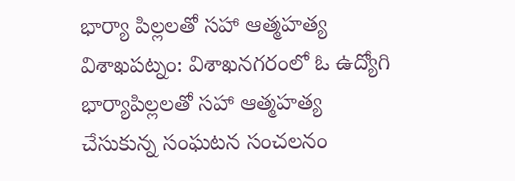భార్యా పిల్లలతో సహా ఆత్మహత్య
విశాఖపట్నం: విశాఖనగరంలో ఓ ఉద్యోగి భార్యాపిల్లలతో సహా ఆత్మహత్య చేసుకున్న సంఘటన సంచలనం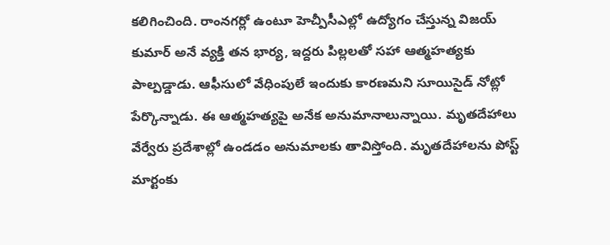కలిగించింది. రాంనగర్లో ఉంటూ హెచ్పీసీఎల్లో ఉద్యోగం చేస్తున్న విజయ్ కుమార్ అనే వ్యక్తి తన భార్య, ఇద్దరు పిల్లలతో సహా ఆత్మహత్యకు పాల్పడ్డాడు. ఆఫీసులో వేధింపులే ఇందుకు కారణమని సూయిసైడ్ నోట్లో పేర్కొన్నాడు. ఈ ఆత్మహత్యపై అనేక అనుమానాలున్నాయి. మృతదేహాలు వేర్వేరు ప్రదేశాల్లో ఉండడం అనుమాలకు తావిస్తోంది. మృతదేహాలను పోస్ట్ మార్టంకు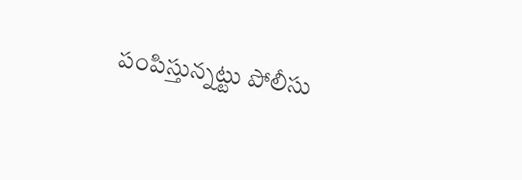పంపిస్తున్నట్టు పోలీసు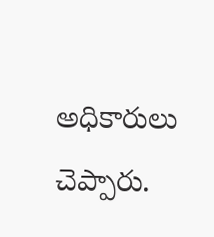అధికారులు చెప్పారు.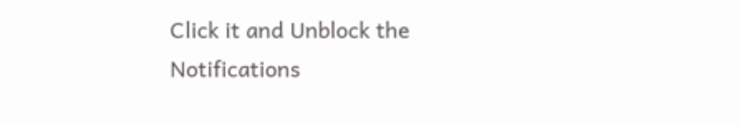Click it and Unblock the Notifications